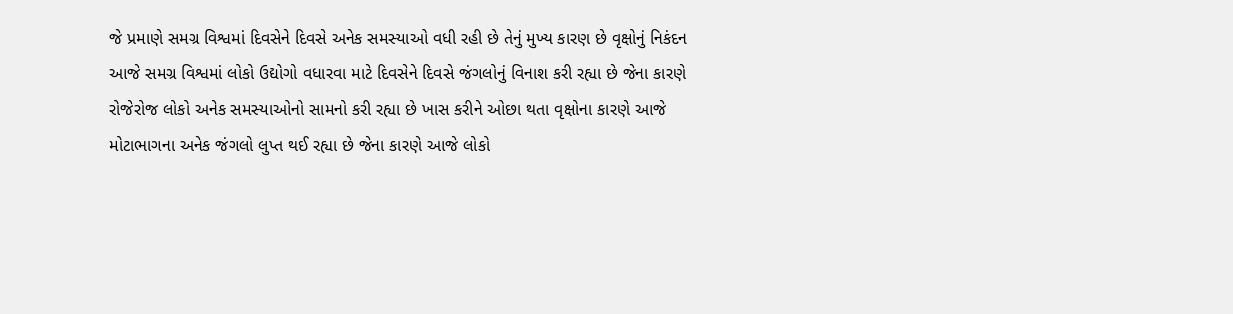જે પ્રમાણે સમગ્ર વિશ્વમાં દિવસેને દિવસે અનેક સમસ્યાઓ વધી રહી છે તેનું મુખ્ય કારણ છે વૃક્ષોનું નિકંદન આજે સમગ્ર વિશ્વમાં લોકો ઉદ્યોગો વધારવા માટે દિવસેને દિવસે જંગલોનું વિનાશ કરી રહ્યા છે જેના કારણે રોજેરોજ લોકો અનેક સમસ્યાઓનો સામનો કરી રહ્યા છે ખાસ કરીને ઓછા થતા વૃક્ષોના કારણે આજે મોટાભાગના અનેક જંગલો લુપ્ત થઈ રહ્યા છે જેના કારણે આજે લોકો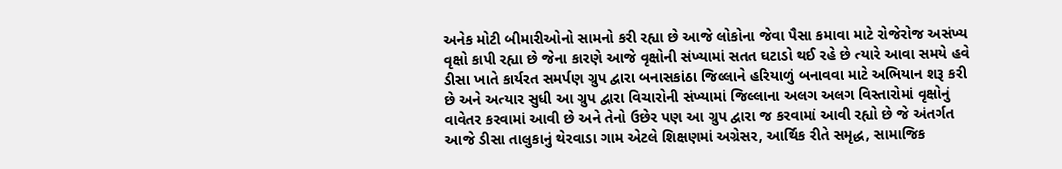અનેક મોટી બીમારીઓનો સામનો કરી રહ્યા છે આજે લોકોના જેવા પૈસા કમાવા માટે રોજેરોજ અસંખ્ય વૃક્ષો કાપી રહ્યા છે જેના કારણે આજે વૃક્ષોની સંખ્યામાં સતત ઘટાડો થઈ રહે છે ત્યારે આવા સમયે હવે ડીસા ખાતે કાર્યરત સમર્પણ ગ્રુપ દ્વારા બનાસકાંઠા જિલ્લાને હરિયાળું બનાવવા માટે અભિયાન શરૂ કરી છે અને અત્યાર સુધી આ ગ્રુપ દ્વારા વિચારોની સંખ્યામાં જિલ્લાના અલગ અલગ વિસ્તારોમાં વૃક્ષોનું વાવેતર કરવામાં આવી છે અને તેનો ઉછેર પણ આ ગ્રુપ દ્વારા જ કરવામાં આવી રહ્યો છે જે અંતર્ગત આજે ડીસા તાલુકાનું થેરવાડા ગામ એટલે શિક્ષણમાં અગ્રેસર, આર્થિક રીતે સમૃદ્ધ, સામાજિક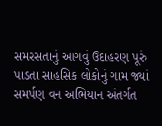સમરસતાનું આગવું ઉદાહરણ પૂરું પાડતા સાહસિક લોકોનું ગામ જ્યાં સમર્પણ વન અભિયાન અંતર્ગત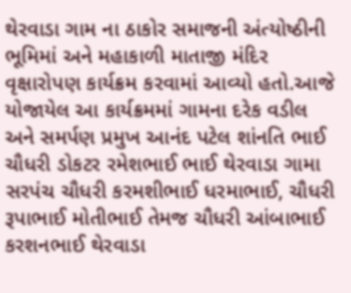થેરવાડા ગામ ના ઠાકોર સમાજની અંત્યોષ્ઠીની ભૂમિમાં અને મહાકાળી માતાજી મંદિર વૃક્ષારોપણ કાર્યક્રમ કરવામાં આવ્યો હતો.આજે યોજાયેલ આ કાર્યક્રમમાં ગામના દરેક વડીલ અને સમર્પણ પ્રમુખ આનંદ પટેલ શાંનતિ ભાઈ ચૌધરી ડોકટર રમેશભાઈ ભાઈ થેરવાડા ગામા સરપંચ ચૌધરી કરમશીભાઈ ધરમાભાઈ, ચૌધરી રૂપાભાઈ મોતીભાઈ તેમજ ચૌધરી આંબાભાઈ કરશનભાઈ થેરવાડા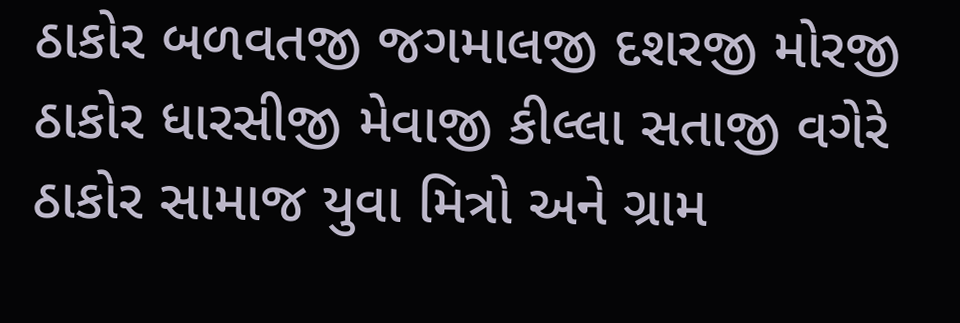ઠાકોર બળવતજી જગમાલજી દશરજી મોરજી ઠાકોર ધારસીજી મેવાજી કીલ્લા સતાજી વગેરે ઠાકોર સામાજ યુવા મિત્રો અને ગ્રામ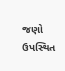જણો ઉપસ્થિત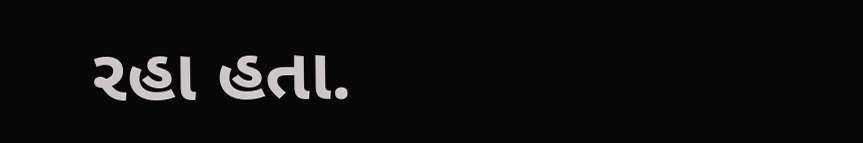રહા હતા.